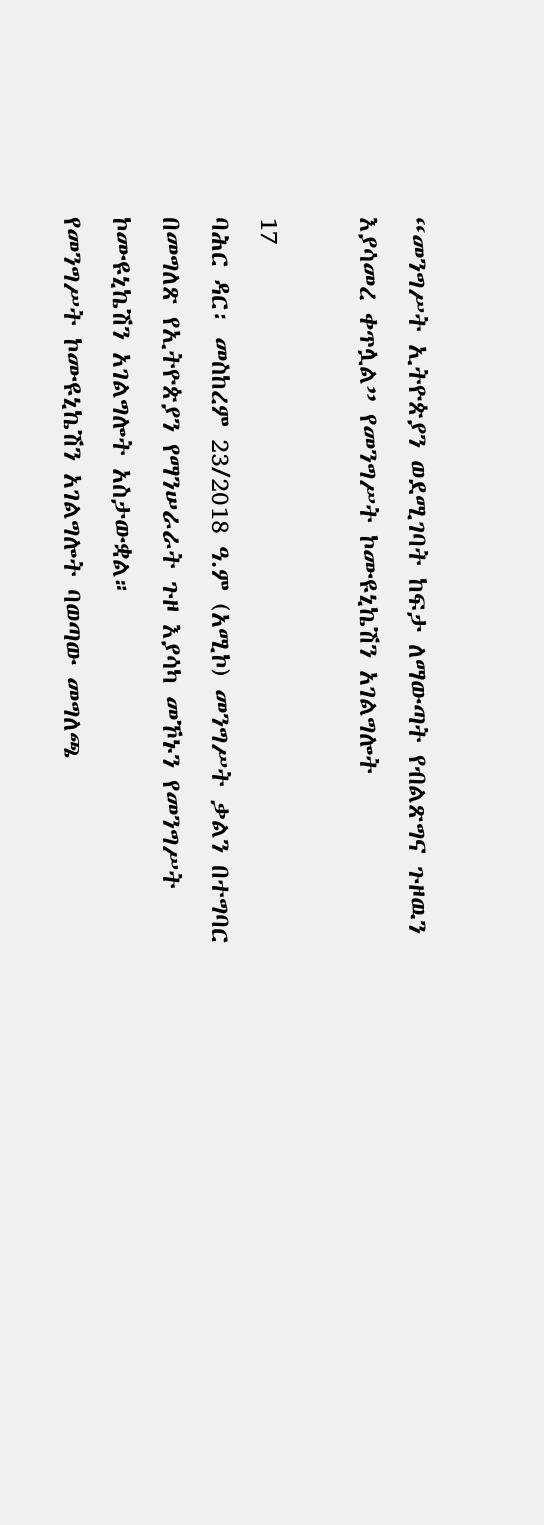“መንግሥት ኢትዮጵያን ወደሚገባት ከፍታ ለማውጣት የብልጽግና ጉዞዉን እያሳመረ ቀጥሏል” የመንግሥት ኮሙዩኒኬሽን አገልግሎት

17
ባሕር ዳር፡ መስከረም 23/2018 ዓ.ም (አሚኮ) መንግሥት ቃልን በተግባር በመግለጽ የኢትዮጵያን የማንሠራራት ጉዞ እያሳካ መኾኑን የመንግሥት ኮሙዩኒኬሽን አገልግሎት አስታውቋል።
የመንግሥት ኮሙዩኒኬሽን አገልግሎት ባወጣው መግለጫ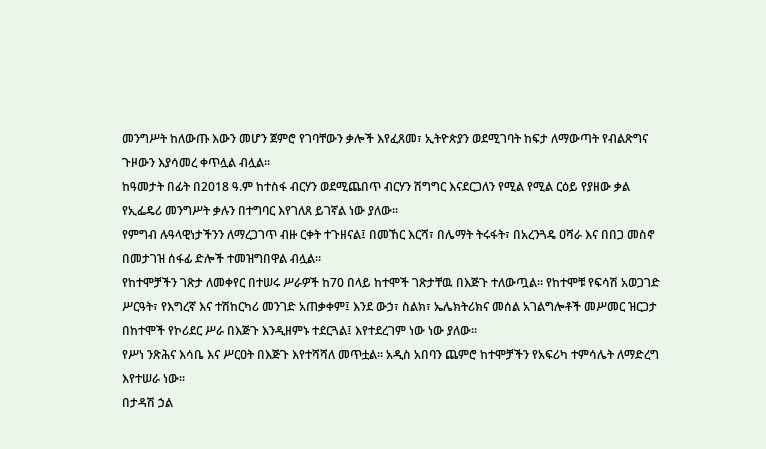መንግሥት ከለውጡ እውን መሆን ጀምሮ የገባቸውን ቃሎች እየፈጸመ፣ ኢትዮጵያን ወደሚገባት ከፍታ ለማውጣት የብልጽግና ጉዞውን እያሳመረ ቀጥሏል ብሏል።
ከዓመታት በፊት በ2018 ዓ.ም ከተስፋ ብርሃን ወደሚጨበጥ ብርሃን ሽግግር እናደርጋለን የሚል የሚል ርዕይ የያዘው ቃል የኢፌዴሪ መንግሥት ቃሉን በተግባር እየገለጸ ይገኛል ነው ያለው።
የምግብ ሉዓላዊነታችንን ለማረጋገጥ ብዙ ርቀት ተጉዘናል፤ በመኸር እርሻ፣ በሌማት ትሩፋት፣ በአረንጓዴ ዐሻራ እና በበጋ መስኖ በመታገዝ ሰፋፊ ድሎች ተመዝግበዋል ብሏል።
የከተሞቻችን ገጽታ ለመቀየር በተሠሩ ሥራዎች ከ70 በላይ ከተሞች ገጽታቸዉ በእጅጉ ተለውጧል፡፡ የከተሞቹ የፍሳሽ አወጋገድ ሥርዓት፣ የእግረኛ እና ተሽከርካሪ መንገድ አጠቃቀም፤ እንደ ውኃ፣ ስልክ፣ ኤሌክትሪክና መሰል አገልግሎቶች መሥመር ዝርጋታ በከተሞች የኮሪደር ሥራ በእጅጉ እንዲዘምኑ ተደርጓል፤ እየተደረገም ነው ነው ያለው።
የሥነ ንጽሕና እሳቤ እና ሥርዐት በእጅጉ እየተሻሻለ መጥቷል፡፡ አዲስ አበባን ጨምሮ ከተሞቻችን የአፍሪካ ተምሳሌት ለማድረግ እየተሠራ ነው፡፡
በታዳሽ ኃል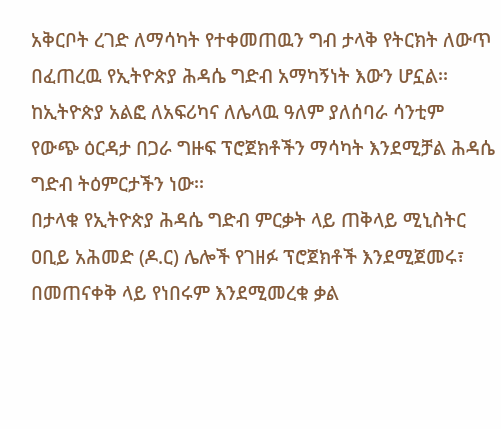አቅርቦት ረገድ ለማሳካት የተቀመጠዉን ግብ ታላቅ የትርክት ለውጥ በፈጠረዉ የኢትዮጵያ ሕዳሴ ግድብ አማካኝነት እውን ሆኗል፡፡ ከኢትዮጵያ አልፎ ለአፍሪካና ለሌላዉ ዓለም ያለሰባራ ሳንቲም የውጭ ዕርዳታ በጋራ ግዙፍ ፕሮጀክቶችን ማሳካት እንደሚቻል ሕዳሴ ግድብ ትዕምርታችን ነው፡፡
በታላቁ የኢትዮጵያ ሕዳሴ ግድብ ምርቃት ላይ ጠቅላይ ሚኒስትር ዐቢይ አሕመድ (ዶ.ር) ሌሎች የገዘፉ ፕሮጀክቶች እንደሚጀመሩ፣ በመጠናቀቅ ላይ የነበሩም እንደሚመረቁ ቃል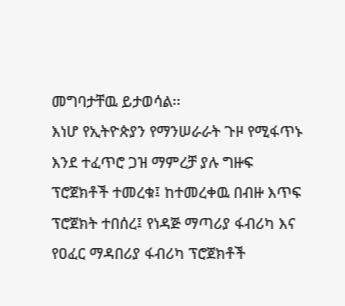መግባታቸዉ ይታወሳል፡፡
እነሆ የኢትዮጵያን የማንሠራራት ጉዞ የሚፋጥኑ እንደ ተፈጥሮ ጋዝ ማምረቻ ያሉ ግዙፍ ፕሮጀክቶች ተመረቁ፤ ከተመረቀዉ በብዙ እጥፍ ፕሮጀክት ተበሰረ፤ የነዳጅ ማጣሪያ ፋብሪካ እና የዐፈር ማዳበሪያ ፋብሪካ ፕሮጀክቶች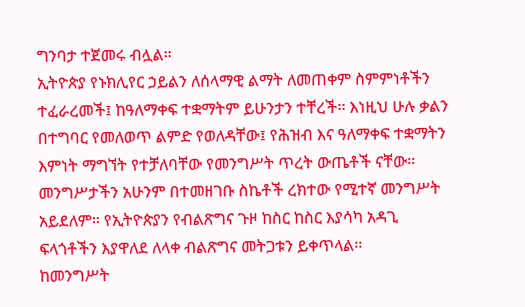ግንባታ ተጀመሩ ብሏል።
ኢትዮጵያ የኑክሊየር ኃይልን ለሰላማዊ ልማት ለመጠቀም ስምምነቶችን ተፈራረመች፤ ከዓለማቀፍ ተቋማትም ይሁንታን ተቸረች፡፡ እነዚህ ሁሉ ቃልን በተግባር የመለወጥ ልምድ የወለዳቸው፤ የሕዝብ እና ዓለማቀፍ ተቋማትን እምነት ማግኘት የተቻለባቸው የመንግሥት ጥረት ውጤቶች ናቸው፡፡
መንግሥታችን አሁንም በተመዘገቡ ስኬቶች ረክተው የሚተኛ መንግሥት አይደለም። የኢትዮጵያን የብልጽግና ጉዞ ከስር ከስር እያሳካ አዳጊ ፍላጎቶችን እያዋለደ ለላቀ ብልጽግና መትጋቱን ይቀጥላል፡፡
ከመንግሥት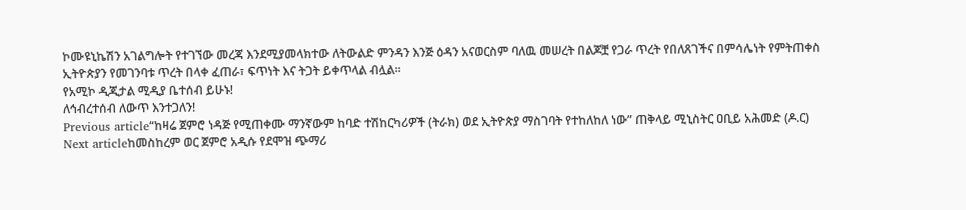ኮሙዩኒኬሽን አገልግሎት የተገኘው መረጃ እንደሚያመላክተው ለትውልድ ምንዳን እንጅ ዕዳን አናወርስም ባለዉ መሠረት በልጆቿ የጋራ ጥረት የበለጸገችና በምሳሌነት የምትጠቀስ ኢትዮጵያን የመገንባቱ ጥረት በላቀ ፈጠራ፣ ፍጥነት እና ትጋት ይቀጥላል ብሏል።
የአሚኮ ዲጂታል ሚዲያ ቤተሰብ ይሁኑ!
ለኅብረተሰብ ለውጥ እንተጋለን!
Previous article“ከዛሬ ጀምሮ ነዳጅ የሚጠቀሙ ማንኛውም ከባድ ተሽከርካሪዎች (ትራክ) ወደ ኢትዮጵያ ማስገባት የተከለከለ ነው” ጠቅላይ ሚኒስትር ዐቢይ አሕመድ (ዶ.ር)
Next articleከመስከረም ወር ጀምሮ አዲሱ የደሞዝ ጭማሪ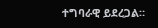ተግባራዊ ይደረጋል።